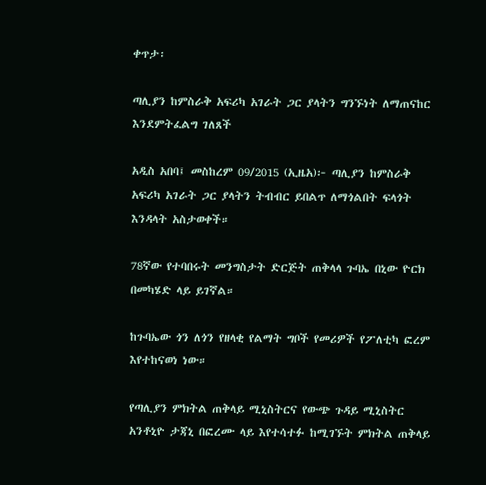ቀጥታ፡

ጣሊያን ከምስራቅ አፍሪካ አገራት ጋር ያላትን ግንኙነት ለማጠናከር እንደምትፈልግ ገለጸች

አዲስ አበባ፤ መስከረም 09/2015 (ኢዜአ)፦ ጣሊያን ከምስራቅ አፍሪካ አገራት ጋር ያላትን ትብብር ይበልጥ ለማጎልበት ፍላጎት እንዳላት አስታወቀች።

78ኛው የተባበሩት መንግስታት ድርጅት ጠቅላላ ጉባኤ በኒው ዮርክ በመካሄድ ላይ ይገኛል።

ከጉባኤው ጎን ለጎን የዘላቂ የልማት ግቦች የመሪዎች የፖለቲካ ፎረም እየተከናወነ ነው።

የጣሊያን ምክትል ጠቅላይ ሚኒስትርና የውጭ ጉዳይ ሚኒስትር አንቶኒዮ ታጃኒ በፎረሙ ላይ እየተሳተፉ ከሚገኙት ምክትል ጠቅላይ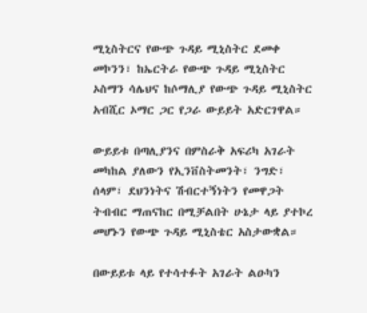ሚኒስትርና የውጭ ጉዳይ ሚኒስትር ደመቀ መኮንን፣ ከኤርትራ የውጭ ጉዳይ ሚኒስትር ኦስማን ሳሌህና ከሶማሊያ የውጭ ጉዳይ ሚኒስትር አብሺር ኦማር ጋር የጋራ ውይይት አድርገዋል።

ውይይቱ በጣሊያንና በምስራቅ አፍሪካ አገራት መካከል ያለውን የኢንቨስትመንት፣ ንግድ፣ ሰላም፣ ደህንነትና ሽብርተኝነትን የመዋጋት ትብብር ማጠናከር በሚቻልበት ሁኔታ ላይ ያተኮረ መሆኑን የውጭ ጉዳይ ሚኒስቴር አስታውቋል።

በውይይቱ ላይ የተሳተፉት አገራት ልዑካን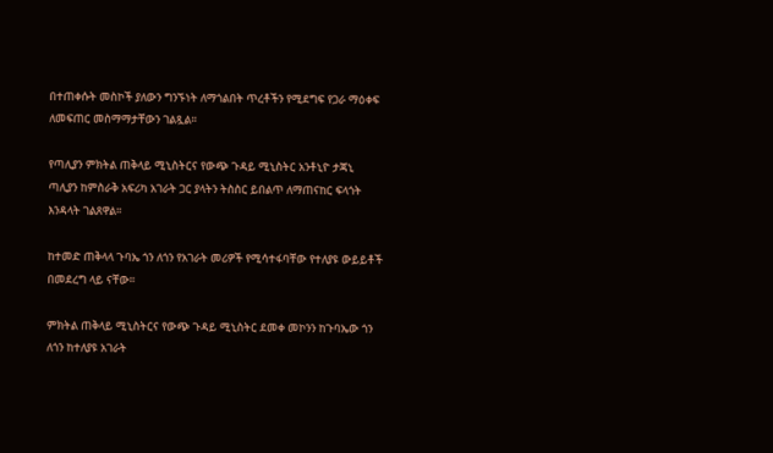በተጠቀሱት መስኮች ያለውን ግንኙነት ለማጎልበት ጥረቶችን የሚደግፍ የጋራ ማዕቀፍ ለመፍጠር መስማማታቸውን ገልጿል።

የጣሊያን ምክትል ጠቅላይ ሚኒስትርና የውጭ ጉዳይ ሚኒስትር አንቶኒዮ ታጃኒ ጣሊያን ከምስራቅ አፍሪካ አገራት ጋር ያላትን ትስስር ይበልጥ ለማጠናከር ፍላጎት እንዳላት ገልጸዋል።

ከተመድ ጠቅላላ ጉባኤ ጎን ለጎን የአገራት መሪዎች የሚሳተፋባቸው የተለያዩ ውይይቶች በመደረግ ላይ ናቸው።

ምክትል ጠቅላይ ሚኒስትርና የውጭ ጉዳይ ሚኒስትር ደመቀ መኮንን ከጉባኤው ጎን ለጎን ከተለያዩ አገራት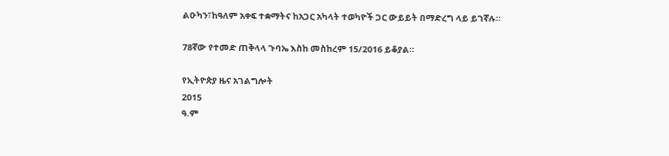ልዑካን፣ከዓለም አቀፍ ተቋማትና ከአጋር አካላት ተወካዮች ጋር ውይይት በማድረግ ላይ ይገኛሉ።

78ኛው የተመድ ጠቅላላ ጉባኤ እስከ መስከረም 15/2016 ይቆያል።

የኢትዮጵያ ዜና አገልግሎት
2015
ዓ.ም